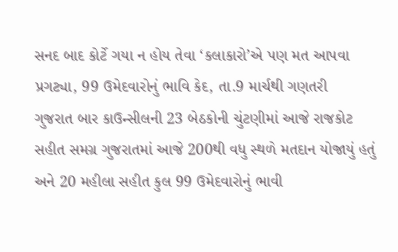સનદ બાદ કોર્ટે ગયા ન હોય તેવા ‘કલાકારો’એ પણ મત આપવા પ્રગટ્યા, 99 ઉમેદવારોનું ભાવિ કેદ, તા.9 માર્ચથી ગણતરી
ગુજરાત બાર કાઉન્સીલની 23 બેઠકોની ચુંટણીમાં આજે રાજકોટ સહીત સમગ્ર ગુજરાતમાં આજે 200થી વધુ સ્થળે મતદાન યોજાયું હતું અને 20 મહીલા સહીત કુલ 99 ઉમેદવારોનું ભાવી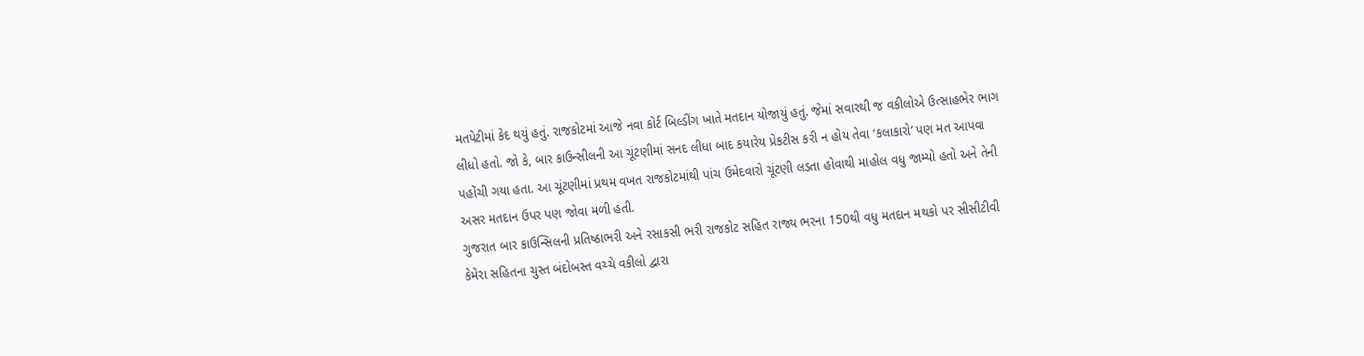મતપેટીમાં કેદ થયું હતું. રાજકોટમાં આજે નવા કોર્ટ બિલ્ડીંગ ખાતે મતદાન યોજાયું હતું. જેમાં સવારથી જ વકીલોએ ઉત્સાહભેર ભાગ લીધો હતો. જો કે, બાર કાઉન્સીલની આ ચૂંટણીમાં સનદ લીધા બાદ કયારેય પ્રેકટીસ કરી ન હોય તેવા ‘કલાકારો’ પણ મત આપવા પહોંચી ગયા હતા. આ ચૂંટણીમાં પ્રથમ વખત રાજકોટમાંથી પાંચ ઉમેદવારો ચૂંટણી લડતા હોવાથી માહોલ વધુ જામ્યો હતો અને તેની અસર મતદાન ઉપર પણ જોવા મળી હતી.
ગુજરાત બાર કાઉન્સિલની પ્રતિષ્ઠાભરી અને રસાકસી ભરી રાજકોટ સહિત રાજ્ય ભરના 150થી વધુ મતદાન મથકો પર સીસીટીવી કેમેરા સહિતના ચુસ્ત બંદોબસ્ત વચ્ચે વકીલો દ્વારા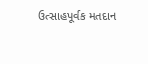ઉત્સાહપૂર્વક મતદાન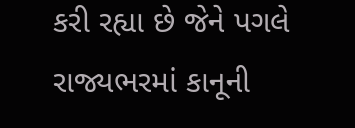કરી રહ્યા છે જેને પગલે રાજ્યભરમાં કાનૂની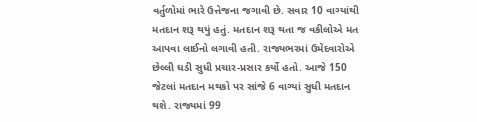વર્તુળોમાં ભારે ઉત્તેજના જગાવી છે. સવાર 10 વાગ્યાંથી મતદાન શરૂ થયું હતું. મતદાન શરૂ થતા જ વકીલોએ મત આપવા લાઈનો લગાવી હતી. રાજ્યભરમાં ઉમેદવારોએ છેલ્લી ઘડી સુધી પ્રચાર-પ્રસાર કર્યો હતો. આજે 150 જેટલાં મતદાન મથકો પર સાંજે 6 વાગ્યાં સુધી મતદાન થશે. રાજ્યમાં 99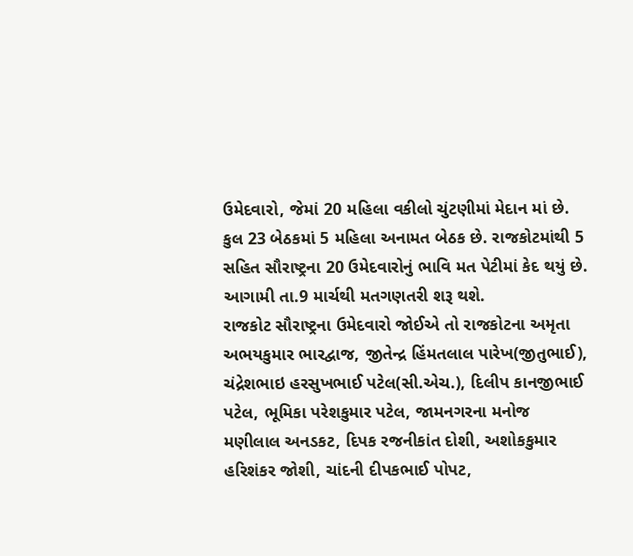ઉમેદવારો, જેમાં 20 મહિલા વકીલો ચુંટણીમાં મેદાન માં છે. કુલ 23 બેઠકમાં 5 મહિલા અનામત બેઠક છે. રાજકોટમાંથી 5 સહિત સૌરાષ્ટ્રના 20 ઉમેદવારોનું ભાવિ મત પેટીમાં કેદ થયું છે. આગામી તા.9 માર્ચથી મતગણતરી શરૂ થશે.
રાજકોટ સૌરાષ્ટ્રના ઉમેદવારો જોઈએ તો રાજકોટના અમૃતા અભયકુમાર ભારદ્વાજ, જીતેન્દ્ર હિંમતલાલ પારેખ(જીતુભાઈ), ચંદ્રેશભાઇ હરસુખભાઈ પટેલ(સી.એચ.), દિલીપ કાનજીભાઈ પટેલ, ભૂમિકા પરેશકુમાર પટેલ, જામનગરના મનોજ મણીલાલ અનડકટ, દિપક રજનીકાંત દોશી, અશોકકુમાર હરિશંકર જોશી, ચાંદની દીપકભાઈ પોપટ,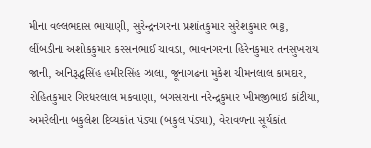મીના વલ્લભદાસ ભાયાણી, સુરેન્દ્રનગરના પ્રશાંતકુમાર સુરેશકુમાર ભટ્ટ, લીંબડીના અશોકકુમાર કરસનભાઈ ચાવડા, ભાવનગરના હિરેનકુમાર તનસુખરાય જાની, અનિરૂદ્ધસિંહ હમીરસિંહ ઝાલા, જૂનાગઢના મુકેશ ચીમનલાલ કામદાર, રોહિતકુમાર ગિરધરલાલ મકવાણા, બગસરાના નરેન્દ્રકુમાર ખીમજીભાઇ કાંટીયા, અમરેલીના બકુલેશ દિવ્યકાંત પંડ્યા (બકુલ પંડ્યા), વેરાવળના સૂર્યકાંત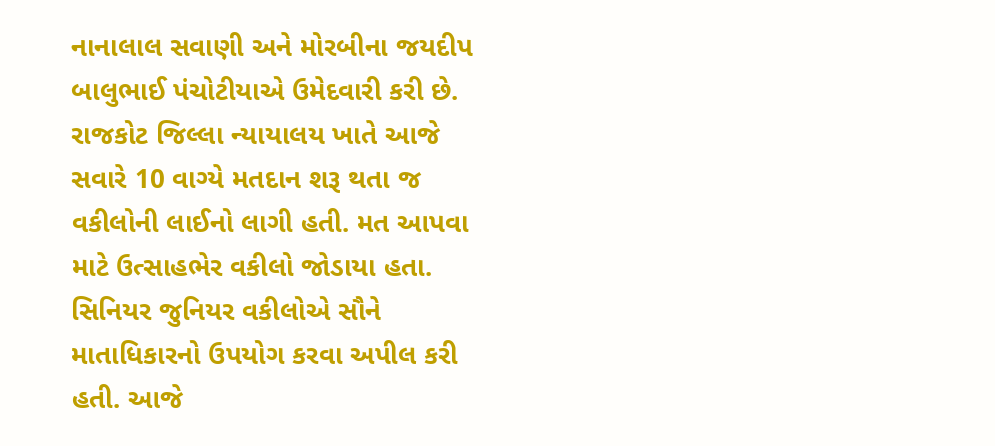નાનાલાલ સવાણી અને મોરબીના જયદીપ બાલુભાઈ પંચોટીયાએ ઉમેદવારી કરી છે.
રાજકોટ જિલ્લા ન્યાયાલય ખાતે આજે સવારે 10 વાગ્યે મતદાન શરૂ થતા જ વકીલોની લાઈનો લાગી હતી. મત આપવા માટે ઉત્સાહભેર વકીલો જોડાયા હતા. સિનિયર જુનિયર વકીલોએ સૌને માતાધિકારનો ઉપયોગ કરવા અપીલ કરી હતી. આજે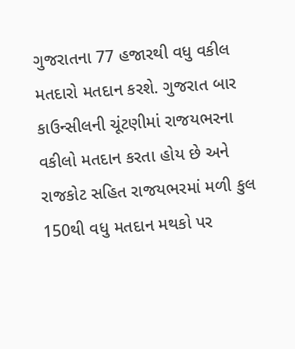ગુજરાતના 77 હજારથી વધુ વકીલ મતદારો મતદાન કરશે. ગુજરાત બાર કાઉન્સીલની ચૂંટણીમાં રાજયભરના વકીલો મતદાન કરતા હોય છે અને રાજકોટ સહિત રાજયભરમાં મળી કુલ 150થી વધુ મતદાન મથકો પર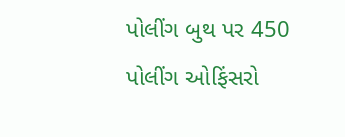પોલીંગ બુથ પર 450 પોલીંગ ઓફિંસરો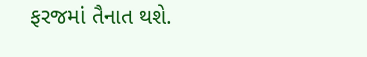ફરજમાં તૈનાત થશે.